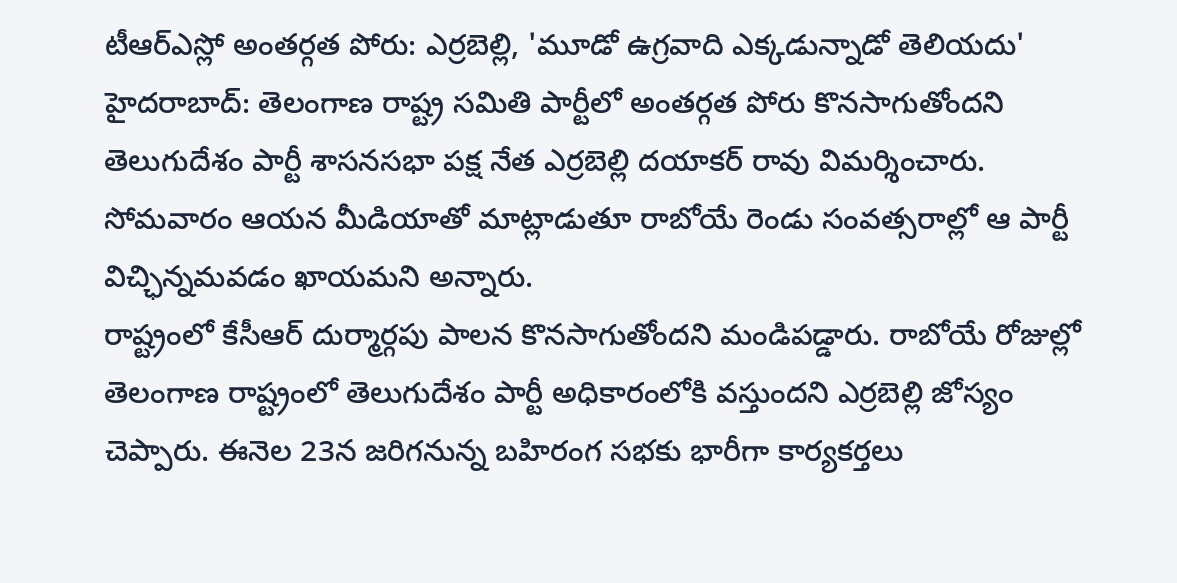టీఆర్ఎస్లో అంతర్గత పోరు: ఎర్రబెల్లి, 'మూడో ఉగ్రవాది ఎక్కడున్నాడో తెలియదు'
హైదరాబాద్: తెలంగాణ రాష్ట్ర సమితి పార్టీలో అంతర్గత పోరు కొనసాగుతోందని తెలుగుదేశం పార్టీ శాసనసభా పక్ష నేత ఎర్రబెల్లి దయాకర్ రావు విమర్శించారు. సోమవారం ఆయన మీడియాతో మాట్లాడుతూ రాబోయే రెండు సంవత్సరాల్లో ఆ పార్టీ విచ్ఛిన్నమవడం ఖాయమని అన్నారు.
రాష్ట్రంలో కేసీఆర్ దుర్మార్గపు పాలన కొనసాగుతోందని మండిపడ్డారు. రాబోయే రోజుల్లో తెలంగాణ రాష్ట్రంలో తెలుగుదేశం పార్టీ అధికారంలోకి వస్తుందని ఎర్రబెల్లి జోస్యం చెప్పారు. ఈనెల 23న జరిగనున్న బహిరంగ సభకు భారీగా కార్యకర్తలు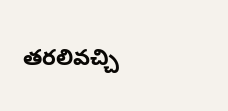తరలివచ్చి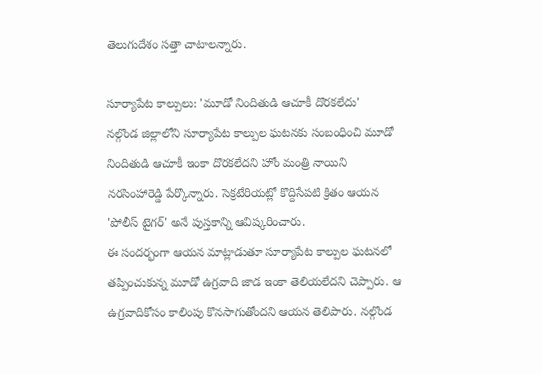తెలుగుదేశం సత్తా చాటాలన్నారు.

సూర్యాపేట కాల్పులు: 'మూడో నిందితుడి ఆచూకీ దొరకలేదు'
నల్గొండ జిల్లాలోని సూర్యాపేట కాల్పుల ఘటనకు సంబంధించి మూడో నిందితుడి ఆచూకీ ఇంకా దొరకలేదని హోం మంత్రి నాయిని నరసింహారెడ్డి పేర్కొన్నారు. సెక్రటేరియట్లో కొద్దిసేపటి క్రితం ఆయన 'పోలీస్ టైగర్' అనే పుస్తకాన్ని ఆవిష్కరించారు.
ఈ సందర్భంగా ఆయన మాట్లాడుతూ సూర్యాపేట కాల్పుల ఘటనలో తప్పించుకున్న మూడో ఉగ్రవాది జాడ ఇంకా తెలియలేదని చెప్పారు. ఆ ఉగ్రవాదికోసం కాలింపు కొనసాగుతోందని ఆయన తెలిపారు. నల్గొండ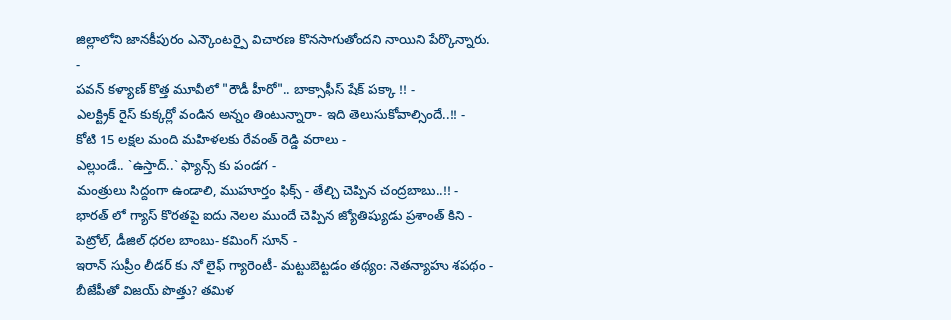జిల్లాలోని జానకీపురం ఎన్కౌంటర్పై విచారణ కొనసాగుతోందని నాయిని పేర్కొన్నారు.
-
పవన్ కళ్యాణ్ కొత్త మూవీలో "రౌడీ హీరో".. బాక్సాఫీస్ షేక్ పక్కా !! -
ఎలక్ట్రిక్ రైస్ కుక్కర్లో వండిన అన్నం తింటున్నారా- ఇది తెలుసుకోవాల్సిందే..!! -
కోటి 15 లక్షల మంది మహిళలకు రేవంత్ రెడ్డి వరాలు -
ఎల్లుండే.. `ఉస్తాద్..` ఫ్యాన్స్ కు పండగ -
మంత్రులు సిద్దంగా ఉండాలి, ముహూర్తం ఫిక్స్ - తేల్చి చెప్పిన చంద్రబాబు..!! -
భారత్ లో గ్యాస్ కొరతపై ఐదు నెలల ముందే చెప్పిన జ్యోతిష్యుడు ప్రశాంత్ కిని -
పెట్రోల్, డీజిల్ ధరల బాంబు- కమింగ్ సూన్ -
ఇరాన్ సుప్రీం లీడర్ కు నో లైఫ్ గ్యారెంటీ- మట్టుబెట్టడం తథ్యం: నెతన్యాహు శపథం -
బీజేపీతో విజయ్ పొత్తు? తమిళ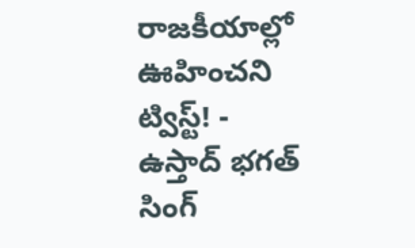రాజకీయాల్లో ఊహించని ట్విస్ట్! -
ఉస్తాద్ భగత్ సింగ్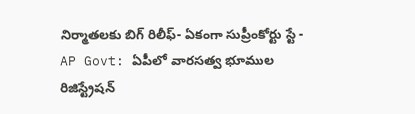నిర్మాతలకు బిగ్ రిలీఫ్- ఏకంగా సుప్రీంకోర్టు స్టే -
AP Govt: ఏపీలో వారసత్వ భూముల రిజిస్ట్రేషన్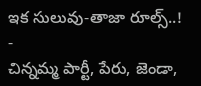ఇక సులువు-తాజా రూల్స్..! -
చిన్నమ్మ పార్టీ, పేరు, జెండా,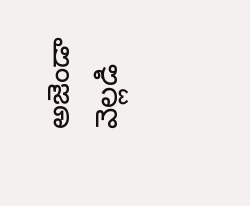అజెండా వెల్లడి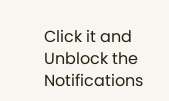Click it and Unblock the Notifications